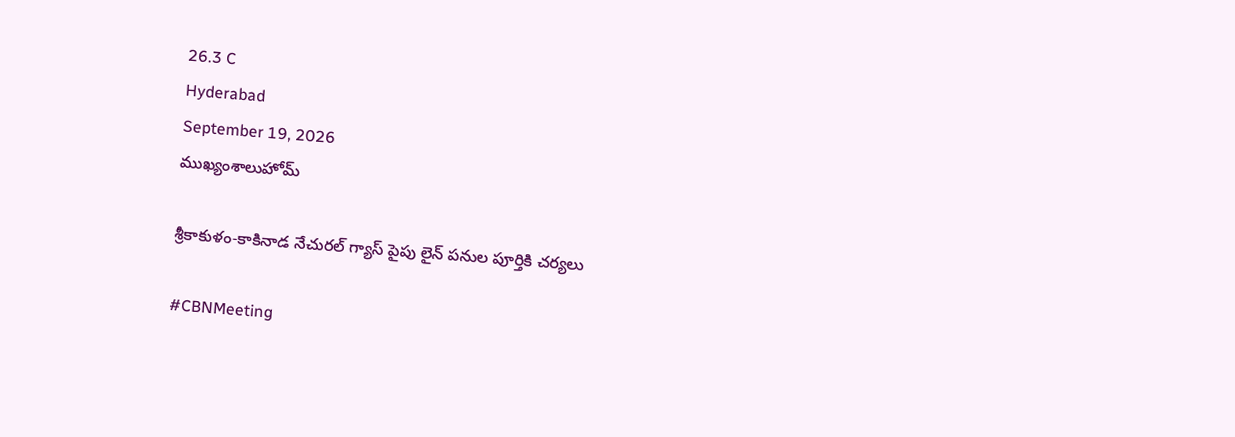26.3 C
Hyderabad
September 19, 2026
ముఖ్యంశాలుహోమ్

శ్రీకాకుళం-కాకినాడ నేచురల్ గ్యాస్ పైపు లైన్ పనుల పూర్తికి చర్యలు

#CBNMeeting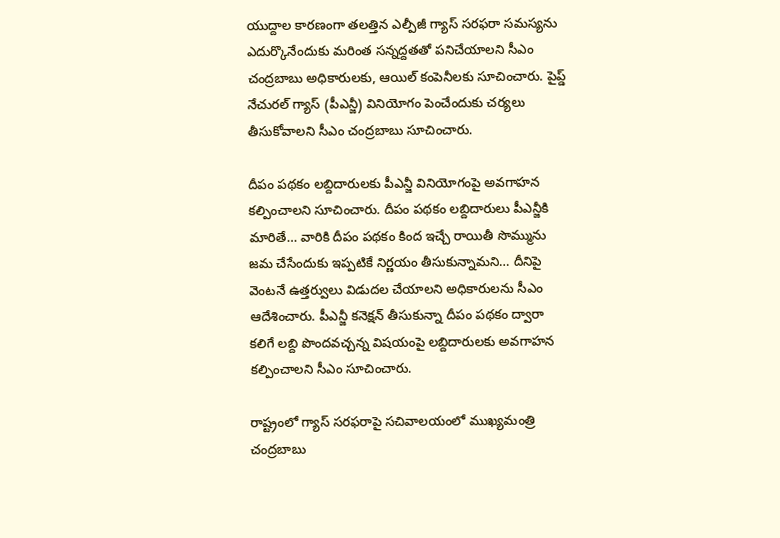యుద్దాల కారణంగా తలత్తిన ఎల్పీజీ గ్యాస్ సరఫరా సమస్యను ఎదుర్కొనేందుకు మరింత సన్నద్దతతో పనిచేయాలని సీఎం చంద్రబాబు అధికారులకు, ఆయిల్ కంపెనీలకు సూచించారు. పైప్డ్ నేచురల్ గ్యాస్ (పీఎన్జీ) వినియోగం పెంచేందుకు చర్యలు తీసుకోవాలని సీఎం చంద్రబాబు సూచించారు.

దీపం పథకం లబ్దిదారులకు పీఎన్జీ వినియోగంపై అవగాహన కల్పించాలని సూచించారు. దీపం పథకం లబ్దిదారులు పీఎన్జీకి మారితే… వారికి దీపం పథకం కింద ఇచ్చే రాయితీ సొమ్మును జమ చేసేందుకు ఇప్పటికే నిర్ణయం తీసుకున్నామని… దీనిపై వెంటనే ఉత్తర్వులు విడుదల చేయాలని అధికారులను సీఎం ఆదేశించారు. పీఎన్జీ కనెక్షన్ తీసుకున్నా దీపం పథకం ద్వారా కలిగే లబ్ది పొందవచ్చన్న విషయంపై లబ్దిదారులకు అవగాహన కల్పించాలని సీఎం సూచించారు.

రాష్ట్రంలో గ్యాస్ సరఫరాపై సచివాలయంలో ముఖ్యమంత్రి చంద్రబాబు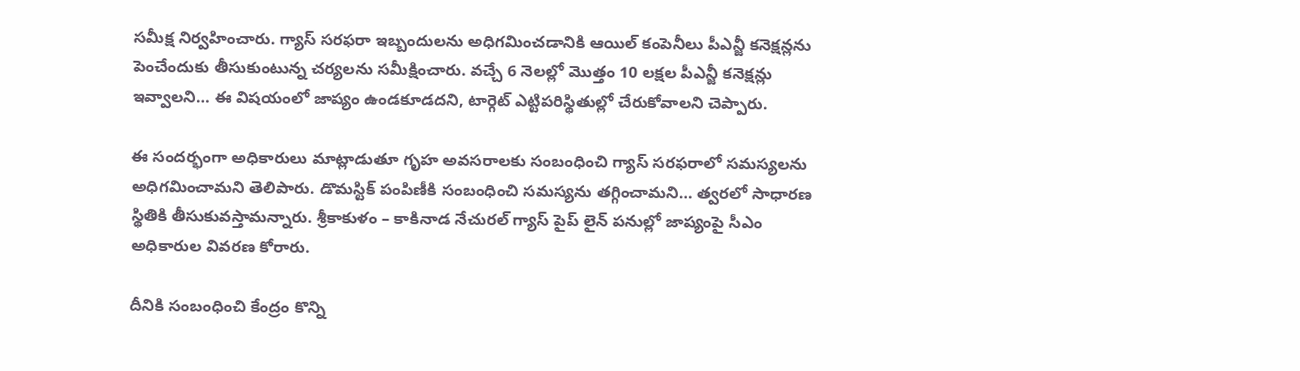సమీక్ష నిర్వహించారు. గ్యాస్ సరఫరా ఇబ్బందులను అధిగమించడానికి ఆయిల్ కంపెనీలు పీఎన్జీ కనెక్షన్లను పెంచేందుకు తీసుకుంటున్న చర్యలను సమీక్షించారు. వచ్చే 6 నెలల్లో మొత్తం 10 లక్షల పీఎన్జీ కనెక్షన్లు ఇవ్వాలని… ఈ విషయంలో జాప్యం ఉండకూడదని, టార్గెట్ ఎట్టిపరిస్థితుల్లో చేరుకోవాలని చెప్పారు.

ఈ సందర్భంగా అధికారులు మాట్లాడుతూ గృహ అవసరాలకు సంబంధించి గ్యాస్ సరఫరాలో సమస్యలను అధిగమించామని తెలిపారు. డొమస్టిక్‌ పంపిణీకి సంబంధించి సమస్యను తగ్గించామని… త్వరలో సాధారణ స్థితికి తీసుకువస్తామన్నారు. శ్రీకాకుళం – కాకినాడ నేచురల్ గ్యాస్ పైప్ లైన్ పనుల్లో జాప్యంపై సీఎం అధికారుల వివరణ కోరారు.

దీనికి సంబంధించి కేంద్రం కొన్ని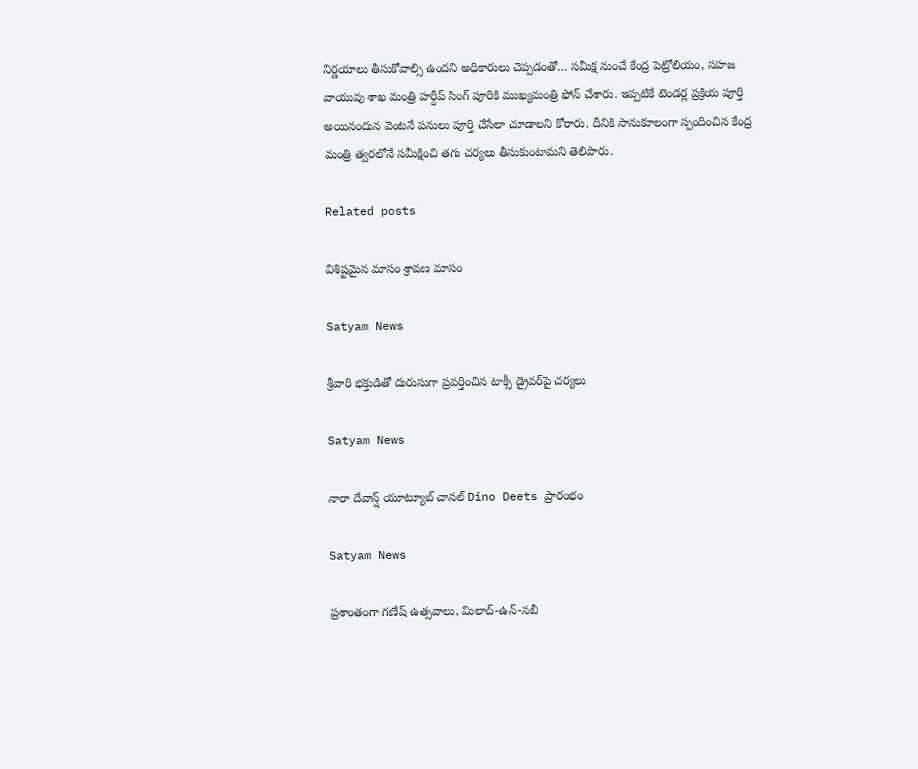నిర్ణయాలు తీసుకోవాల్సి ఉందని అధికారులు చెప్పడంతో… సమీక్ష నుంచే కేంద్ర పెట్రోలియం, సహజ వాయువు శాఖ మంత్రి హర్దీప్ సింగ్ పూరికి ముఖ్యమంత్రి ఫోన్ చేశారు. ఇప్పటికే టెండర్ల ప్రక్రియ పూర్తి అయినందున వెంటనే పనులు పూర్తి చేసేలా చూడాలని కోరారు. దీనికి సానుకూలంగా స్పందించిన కేంద్ర మంత్రి త్వరలోనే సమీక్షించి తగు చర్యలు తీసుకుంటామని తెలిపారు.

Related posts

విశిష్టమైన మాసం శ్రావణ మాసం

Satyam News

శ్రీవారి భక్తుడితో దురుసుగా ప్రవర్తించిన టాక్సీ డ్రైవర్‌పై చర్యలు

Satyam News

నారా దేవాన్ష్ యూట్యూబ్ చాన‌ల్ Dino Deets ప్రారంభం

Satyam News

ప్రశాంతంగా గణేష్ ఉత్సవాలు, మిలాద్-ఉన్-నబీ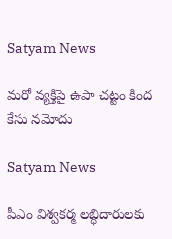Satyam News

మరో వ్యక్తిపై ఉపా చట్టం కింద కేసు నమోదు

Satyam News

పీఎం విశ్వకర్మ లబ్ధిదారులకు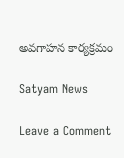అవగాహన కార్యక్రమం

Satyam News

Leave a Comment